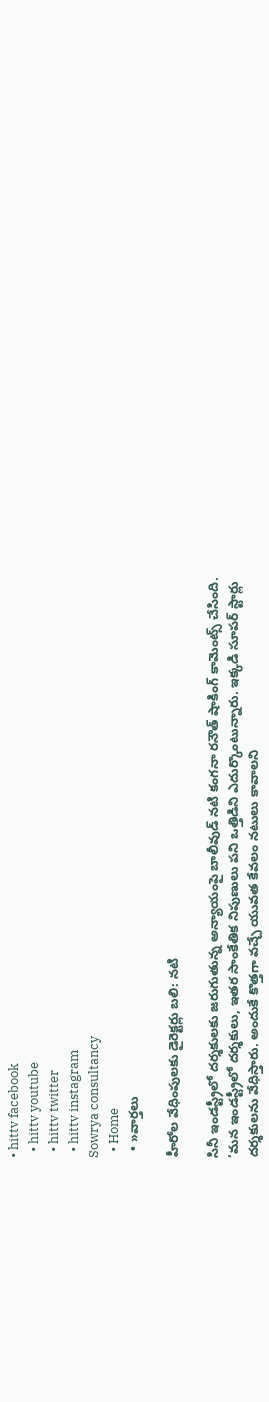• hittv facebook
  • hittv youtube
  • hittv twitter
  • hittv instagram
Sowrya consultancy
  • Home
  • »వార్తలు

హీరోల వేధింపులకు డైరెక్టర్లు బలి: నటి

సినీ ఇండస్ట్రీలో దర్శకులకు జరుగుతున్న అన్యాయంపై బాలీవుడ్ నటి కంగనా రనౌత్ షాకింగ్ కామెంట్స్ చేసింది. ‘మన ఇండస్ట్రీలో దర్శకులు, ఇతర సాంకేతిక నిపుణులు పని ఒత్తిడిని ఎదుర్కొంటున్నారు. ఇక్కడి సూపర్ స్టార్లు దర్శకులను వేధిస్తారు. అందుకే కొత్తగా వచ్చే యువత కేవలం నటులు కావాలని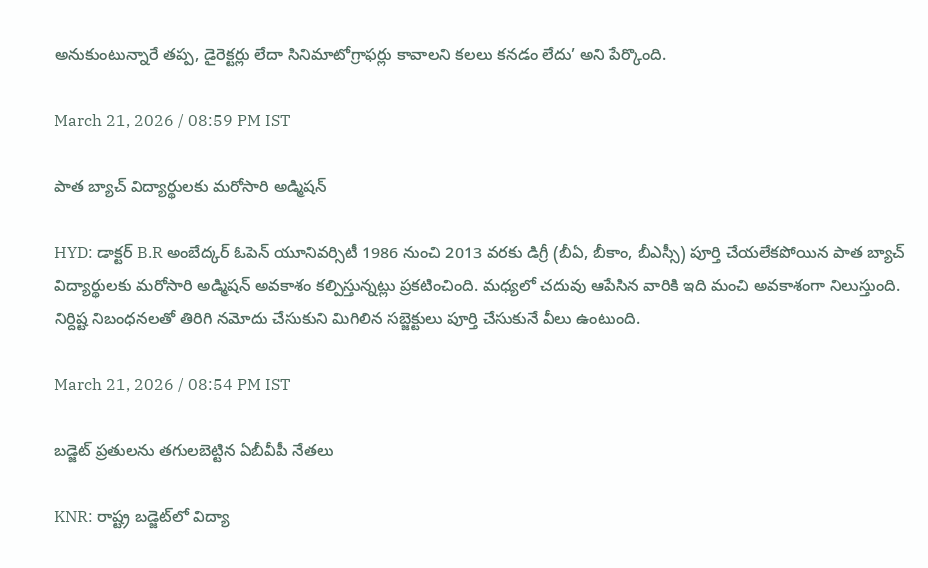అనుకుంటున్నారే తప్ప, డైరెక్టర్లు లేదా సినిమాటోగ్రాఫర్లు కావాలని కలలు కనడం లేదు’ అని పేర్కొంది.

March 21, 2026 / 08:59 PM IST

పాత బ్యాచ్ విద్యార్థులకు మరోసారి అడ్మిషన్

HYD: డాక్టర్ B.R అంబేద్కర్ ఓపెన్ యూనివర్సిటీ 1986 నుంచి 2013 వరకు డిగ్రీ (బీఏ, బీకాం, బీఎస్సీ) పూర్తి చేయలేకపోయిన పాత బ్యాచ్ విద్యార్థులకు మరోసారి అడ్మిషన్ అవకాశం కల్పిస్తున్నట్లు ప్రకటించింది. మధ్యలో చదువు ఆపేసిన వారికి ఇది మంచి అవకాశంగా నిలుస్తుంది. నిర్దిష్ట నిబంధనలతో తిరిగి నమోదు చేసుకుని మిగిలిన సబ్జెక్టులు పూర్తి చేసుకునే వీలు ఉంటుంది.

March 21, 2026 / 08:54 PM IST

బడ్జెట్ ప్రతులను తగులబెట్టిన ఏబీవీపీ నేతలు

KNR: రాష్ట్ర బడ్జెట్‌లో విద్యా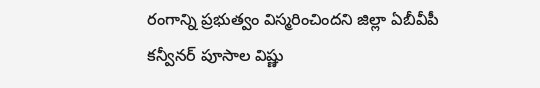రంగాన్ని ప్రభుత్వం విస్మరించిందని జిల్లా ఏబీవీపీ కన్వీనర్ పూసాల విష్ణు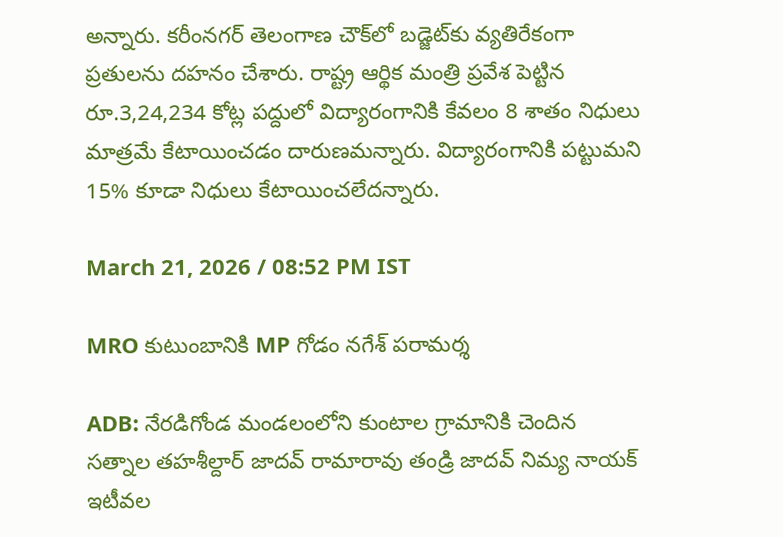అన్నారు. కరీంనగర్ తెలంగాణ చౌక్‌లో బడ్జెట్‌కు వ్యతిరేకంగా ప్రతులను దహనం చేశారు. రాష్ట్ర ఆర్థిక మంత్రి ప్రవేశ పెట్టిన రూ.3,24,234 కోట్ల పద్దులో విద్యారంగానికి కేవలం 8 శాతం నిధులు మాత్రమే కేటాయించడం దారుణమన్నారు. విద్యారంగానికి పట్టుమని 15% కూడా నిధులు కేటాయించలేదన్నారు.

March 21, 2026 / 08:52 PM IST

MRO కుటుంబానికి MP గోడం నగేశ్ పరామర్శ

ADB: నేరడిగోండ మండలంలోని కుంటాల గ్రామానికి చెందిన సత్నాల తహశీల్దార్ జాదవ్ రామారావు తండ్రి జాదవ్ నిమ్య నాయక్ ఇటీవల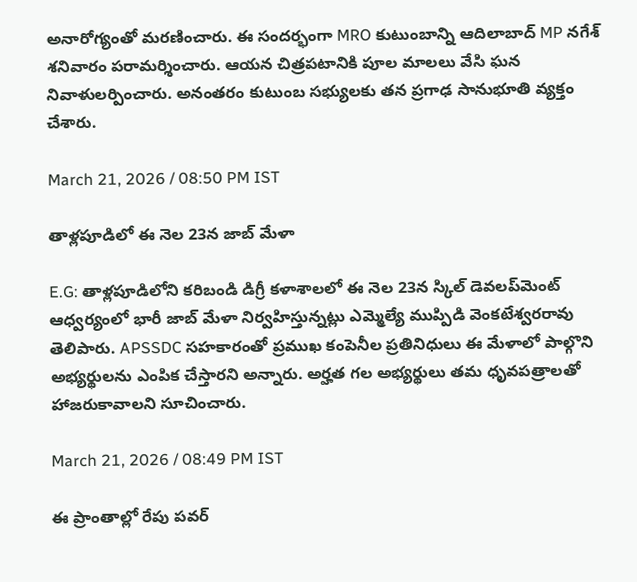అనారోగ్యంతో మరణించారు. ఈ సందర్భంగా MRO కుటుంబాన్ని ఆదిలాబాద్ MP నగేశ్ శనివారం పరామర్శించారు. ఆయన చిత్రపటానికి పూల మాలలు వేసి ఘన నివాళులర్పించారు. అనంతరం కుటుంబ సభ్యులకు తన ప్రగాఢ సానుభూతి వ్యక్తం చేశారు.

March 21, 2026 / 08:50 PM IST

తాళ్లపూడిలో ఈ నెల 23న జాబ్ మేళా

E.G: తాళ్లపూడిలోని కరిబండి డిగ్రీ కళాశాలలో ఈ నెల 23న స్కిల్ డెవలప్‌మెంట్ ఆధ్వర్యంలో భారీ జాబ్ మేళా నిర్వహిస్తున్నట్లు ఎమ్మెల్యే ముప్పిడి వెంకటేశ్వరరావు తెలిపారు. APSSDC సహకారంతో ప్రముఖ కంపెనీల ప్రతినిధులు ఈ మేళాలో పాల్గొని అభ్యర్థులను ఎంపిక చేస్తారని అన్నారు. అర్హత గల అభ్యర్థులు తమ ధృవపత్రాలతో హాజరుకావాలని సూచించారు.

March 21, 2026 / 08:49 PM IST

ఈ ప్రాంతాల్లో రేపు పవర్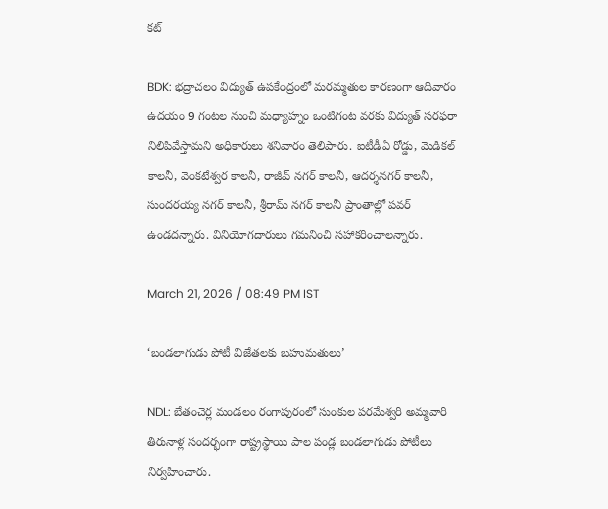కట్

BDK: భద్రాచలం విద్యుత్ ఉపకేంద్రంలో మరమ్మతుల కారణంగా ఆదివారం ఉదయం 9 గంటల నుంచి మధ్యాహ్నం ఒంటిగంట వరకు విద్యుత్ సరఫరా నిలిపివేస్తామని అధికారులు శనివారం తెలిపారు. ఐటీడీఏ రోడ్డు, మెడికల్ కాలనీ, వెంకటేశ్వర కాలనీ, రాజీవ్ నగర్ కాలనీ, ఆదర్శనగర్ కాలనీ, సుందరయ్య నగర్ కాలనీ, శ్రీరామ్ నగర్ కాలనీ ప్రాంతాల్లో పవర్ ఉండదన్నారు. వినియోగదారులు గమనించి సహాకరించాలన్నారు.

March 21, 2026 / 08:49 PM IST

‘బండలాగుడు పోటీ విజేతలకు బహుమతులు’

NDL: బేతంచెర్ల మండలం రంగాపురంలో సుంకుల పరమేశ్వరి అమ్మవారి తిరునాళ్ల సందర్భంగా రాష్ట్రస్థాయి పాల పండ్ల బండలాగుడు పోటీలు నిర్వహించారు.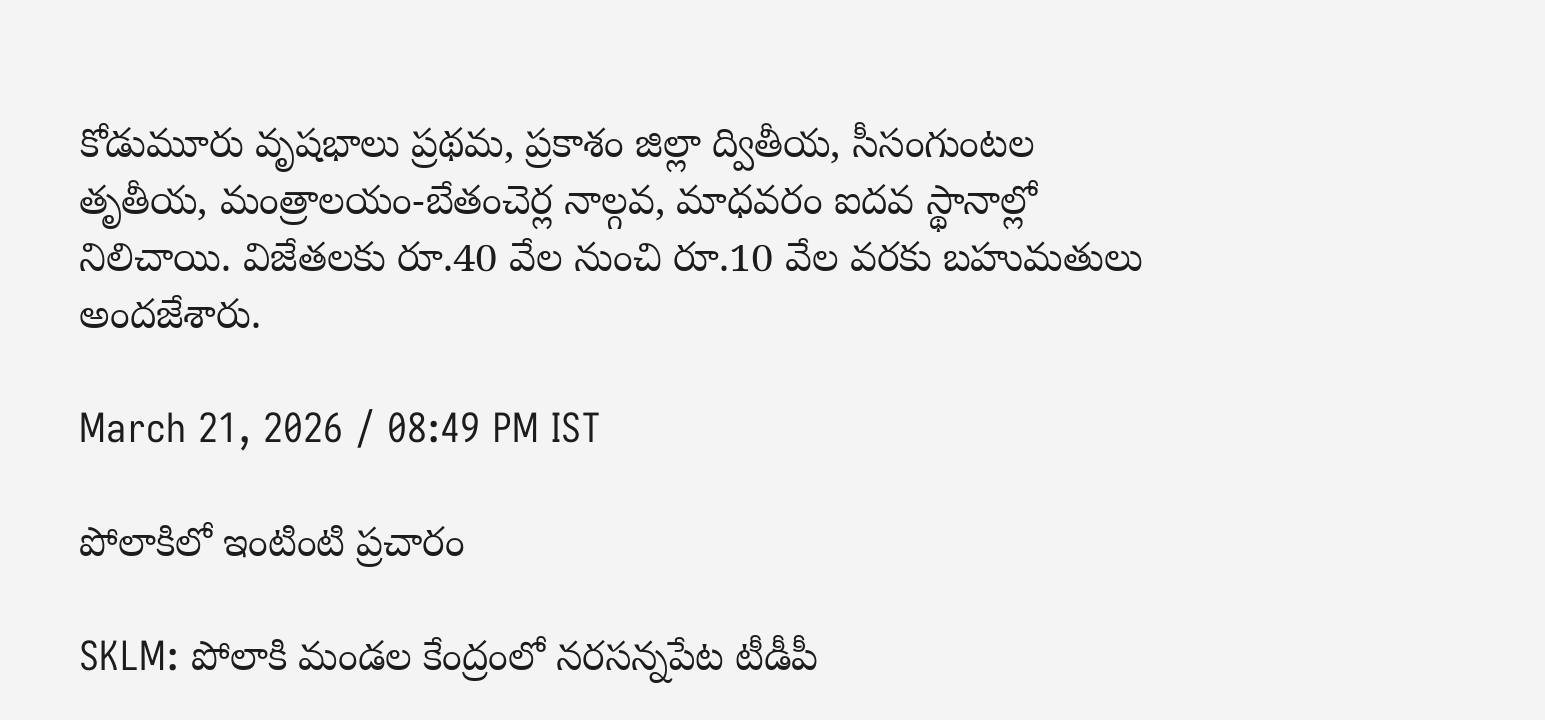కోడుమూరు వృషభాలు ప్రథమ, ప్రకాశం జిల్లా ద్వితీయ, సీసంగుంటల తృతీయ, మంత్రాలయం-బేతంచెర్ల నాల్గవ, మాధవరం ఐదవ స్థానాల్లో నిలిచాయి. విజేతలకు రూ.40 వేల నుంచి రూ.10 వేల వరకు బహుమతులు అందజేశారు.

March 21, 2026 / 08:49 PM IST

పోలాకిలో ఇంటింటి ప్రచారం

SKLM: పోలాకి మండల కేంద్రంలో నరసన్నపేట టీడీపీ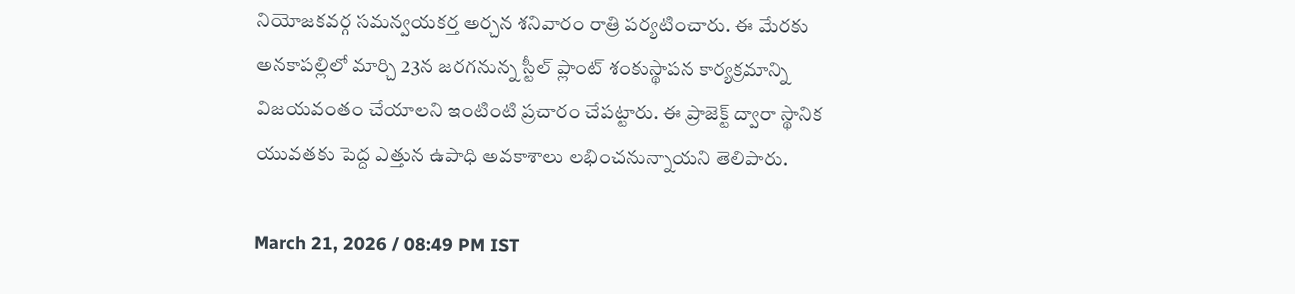నియోజకవర్గ సమన్వయకర్త అర్చన శనివారం రాత్రి పర్యటించారు. ఈ మేరకు అనకాపల్లిలో మార్చి 23న జరగనున్న స్టీల్ ప్లాంట్ శంకుస్థాపన కార్యక్రమాన్ని విజయవంతం చేయాలని ఇంటింటి ప్రచారం చేపట్టారు. ఈ ప్రాజెక్ట్ ద్వారా స్థానిక యువతకు పెద్ద ఎత్తున ఉపాధి అవకాశాలు లభించనున్నాయని తెలిపారు.

March 21, 2026 / 08:49 PM IST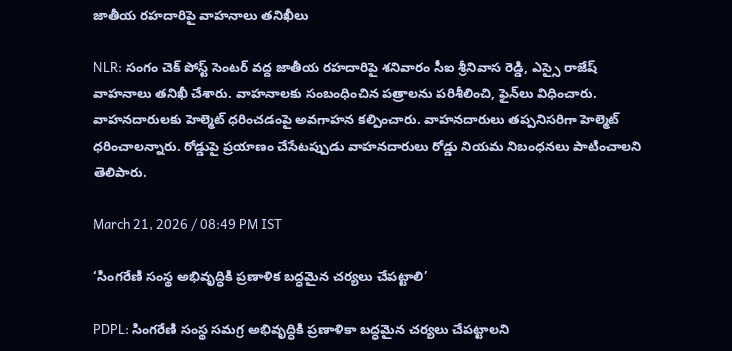జాతీయ రహదారిపై వాహనాలు తనిఖీలు

NLR: సంగం చెక్ పోస్ట్ సెంటర్ వద్ద జాతీయ రహదారిపై శనివారం సీఐ శ్రీనివాస రెడ్డి, ఎస్సై రాజేష్ వాహనాలు తనిఖీ చేశారు. వాహనాలకు సంబంధించిన పత్రాలను పరిశీలించి, ఫైన్‌లు విధించారు. వాహనదారులకు హెల్మెట్ ధరించడంపై అవగాహన కల్పించారు. వాహనదారులు తప్పనిసరిగా హెల్మెట్ ధరించాలన్నారు. రోడ్డుపై ప్రయాణం చేసేటప్పుడు వాహనదారులు రోడ్డు నియమ నిబంధనలు పాటించాలని తెలిపారు.

March 21, 2026 / 08:49 PM IST

‘సింగరేణి సంస్థ అభివృద్ధికి ప్రణాళిక బద్ధమైన చర్యలు చేపట్టాలి’

PDPL: సింగరేణి సంస్థ సమగ్ర అభివృద్ధికి ప్రణాళికా బద్ధమైన చర్యలు చేపట్టాలని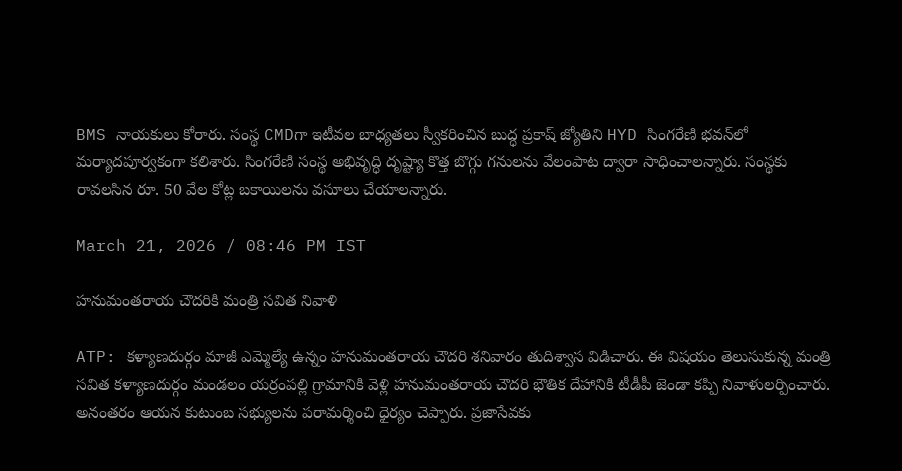BMS నాయకులు కోరారు. సంస్థ CMDగా ఇటీవల బాధ్యతలు స్వీకరించిన బుద్ధ ప్రకాష్ జ్యోతిని HYD సింగరేణి భవన్‌లో మర్యాదపూర్వకంగా కలిశారు. సింగరేణి సంస్థ అభివృద్ధి దృష్ట్యా కొత్త బొగ్గు గనులను వేలంపాట ద్వారా సాధించాలన్నారు. సంస్థకు రావలసిన రూ. 50 వేల కోట్ల బకాయిలను వసూలు చేయాలన్నారు.

March 21, 2026 / 08:46 PM IST

హనుమంతరాయ చౌదరికి మంత్రి సవిత నివాళి

ATP: కళ్యాణదుర్గం మాజీ ఎమ్మెల్యే ఉన్నం హనుమంతరాయ చౌదరి శనివారం తుదిశ్వాస విడిచారు. ఈ విషయం తెలుసుకున్న మంత్రి సవిత కళ్యాణదుర్గం మండలం యర్రంపల్లి గ్రామానికి వెళ్లి హనుమంతరాయ చౌదరి భౌతిక దేహానికి టీడీపీ జెండా కప్పి నివాళులర్పించారు. అనంతరం ఆయన కుటుంబ సభ్యులను పరామర్శించి ధైర్యం చెప్పారు. ప్రజాసేవకు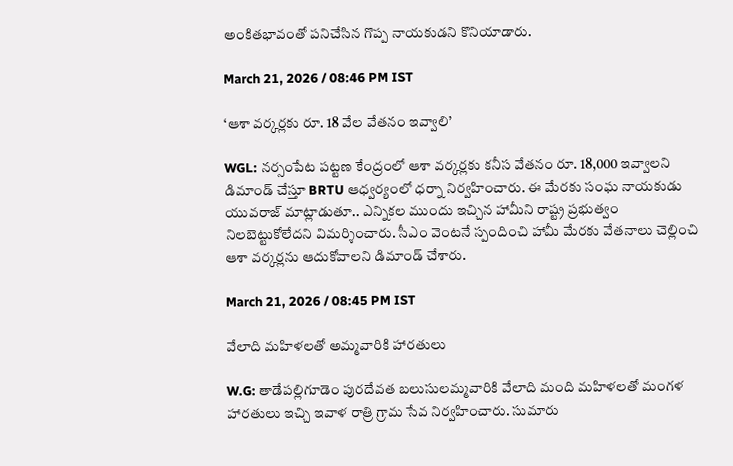అంకితభావంతో పనిచేసిన గొప్ప నాయకుడని కొనియాడారు.

March 21, 2026 / 08:46 PM IST

‘ఆశా వర్కర్లకు రూ. 18 వేల వేతనం ఇవ్వాలి’

WGL: నర్సంపేట పట్టణ కేంద్రంలో ఆశా వర్కర్లకు కనీస వేతనం రూ. 18,000 ఇవ్వాలని డిమాండ్ చేస్తూ BRTU ఆధ్వర్యంలో ధర్నా నిర్వహించారు. ఈ మేరకు సంఘ నాయకుడు యువరాజ్ మాట్లాడుతూ.. ఎన్నికల ముందు ఇచ్చిన హామీని రాష్ట్ర ప్రభుత్వం నిలబెట్టుకోలేదని విమర్శించారు. సీఎం వెంటనే స్పందించి హామీ మేరకు వేతనాలు చెల్లించి ఆశా వర్కర్లను ఆదుకోవాలని డిమాండ్ చేశారు.

March 21, 2026 / 08:45 PM IST

వేలాది మహిళలతో అమ్మవారికి హారతులు

W.G: తాడేపల్లిగూడెం పురదేవత బలుసులమ్మవారికి వేలాది మంది మహిళలతో మంగళ హారతులు ఇచ్చి ఇవాళ రాత్రి గ్రామ సేవ నిర్వహించారు. సుమారు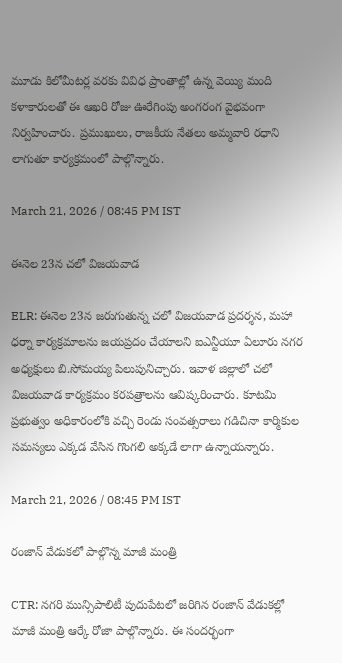మూడు కిలోమీటర్ల వరకు వివిధ ప్రాంతాల్లో ఉన్న వెయ్యి మంది కళాకారులతో ఈ ఆఖరి రోజు ఊరేగింపు అంగరంగ వైభవంగా నిర్వహించారు. ప్రముఖులు, రాజకీయ నేతలు అమ్మవారి రధాని లాగుతూ కార్యక్రమంలో పాల్గొన్నారు.

March 21, 2026 / 08:45 PM IST

ఈనెల 23న చలో విజయవాడ

ELR: ఈనెల 23న జరుగుతున్న చలో విజయవాడ ప్రదర్శన, మహా ధర్నా కార్యక్రమాలను జయప్రదం చేయాలని ఐఎన్టీయూ ఏలూరు నగర అధ్యక్షులు బి.సోమయ్య పిలుపునిచ్చారు. ఇవాళ జిల్లాలో చలో విజయవాడ కార్యక్రమం కరపత్రాలను ఆవిష్కరించారు. కూటమి ప్రభుత్వం అధికారంలోకి వచ్చి రెండు సంవత్సరాలు గడిచినా కార్మికుల సమస్యలు ఎక్కడ వేసిన గొంగలి అక్కడే లాగా ఉన్నాయన్నారు.

March 21, 2026 / 08:45 PM IST

రంజాన్ వేడుకలో పాల్గొన్న మాజీ మంత్రి

CTR: నగరి మున్సిపాలిటీ పుదుపేటలో జరిగిన రంజాన్ వేడుకల్లో మాజీ మంత్రి ఆర్కే రోజా పాల్గొన్నారు. ఈ సందర్భంగా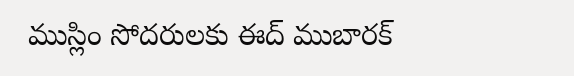ముస్లిం సోదరులకు ఈద్ ముబారక్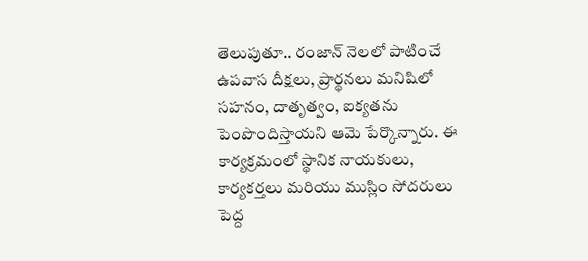తెలుపుతూ.. రంజాన్ నెలలో పాటించే ఉపవాస దీక్షలు, ప్రార్థనలు మనిషిలో సహనం, దాతృత్వం, ఐక్యతను పెంపొందిస్తాయని ఆమె పేర్కొన్నారు. ఈ కార్యక్రమంలో స్థానిక నాయకులు, కార్యకర్తలు మరియు ముస్లిం సోదరులు పెద్ద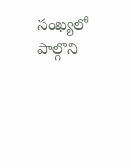సంఖ్యలో పాల్గొని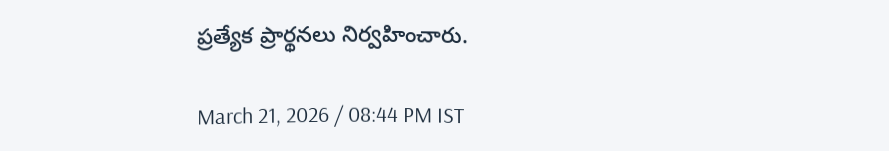ప్రత్యేక ప్రార్థనలు నిర్వహించారు.

March 21, 2026 / 08:44 PM IST